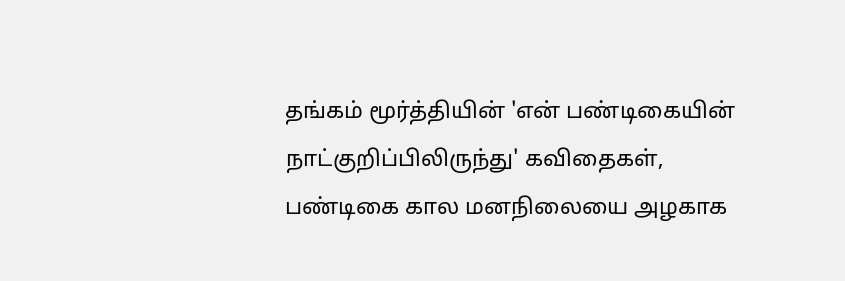தங்கம் மூர்த்தியின் 'என் பண்டிகையின் நாட்குறிப்பிலிருந்து' கவிதைகள், பண்டிகை கால மனநிலையை அழகாக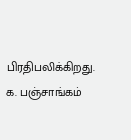பிரதிபலிக்கிறது.
க. பஞ்சாங்கம்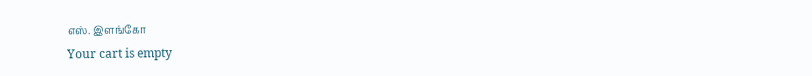எஸ். இளங்கோ
Your cart is empty